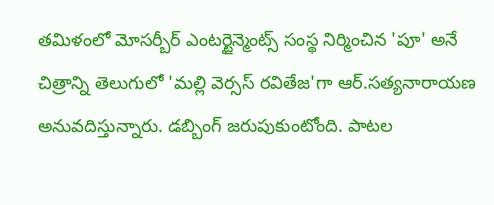తమిళంలో మోసర్బీర్ ఎంటర్టైన్మెంట్స్ సంస్థ నిర్మించిన 'పూ' అనే చిత్రాన్ని తెలుగులో 'మల్లి వెర్సస్ రవితేజ'గా ఆర్.సత్యనారాయణ అనువదిస్తున్నారు. డబ్బింగ్ జరుపుకుంటోంది. పాటల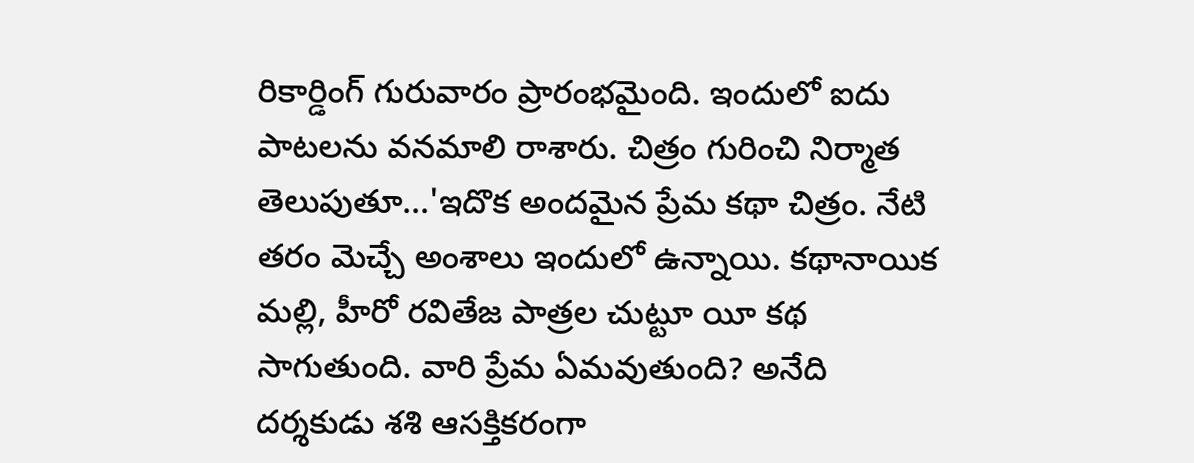రికార్డింగ్ గురువారం ప్రారంభమైంది. ఇందులో ఐదు పాటలను వనమాలి రాశారు. చిత్రం గురించి నిర్మాత తెలుపుతూ...'ఇదొక అందమైన ప్రేమ కథా చిత్రం. నేటి తరం మెచ్చే అంశాలు ఇందులో ఉన్నాయి. కథానాయిక మల్లి, హీరో రవితేజ పాత్రల చుట్టూ యీ కథ సాగుతుంది. వారి ప్రేమ ఏమవుతుంది? అనేది దర్శకుడు శశి ఆసక్తికరంగా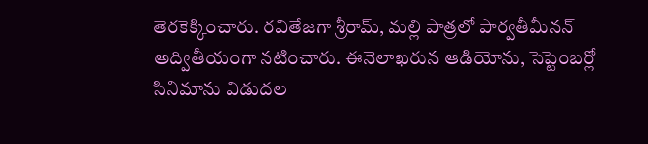తెరకెక్కించారు. రవితేజగా శ్రీరామ్, మల్లి పాత్రలో పార్వతీమీనన్ అద్వితీయంగా నటించారు. ఈనెలాఖరున ఆడియోను, సెప్టెంబర్లో సినిమాను విడుదల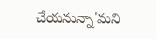చేయనున్నా'మని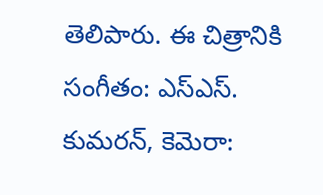తెలిపారు. ఈ చిత్రానికి సంగీతం: ఎస్ఎస్. కుమరన్, కెమెరా: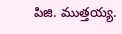పిజి. ముత్తయ్య.